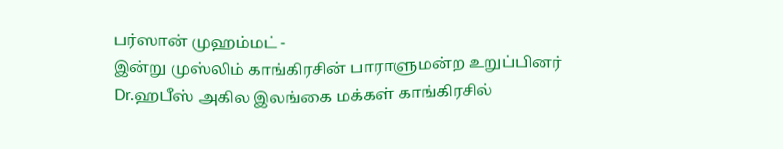பர்ஸான் முஹம்மட் -
இன்று முஸ்லிம் காங்கிரசின் பாராளுமன்ற உறுப்பினர் Dr.ஹபீஸ் அகில இலங்கை மக்கள் காங்கிரசில்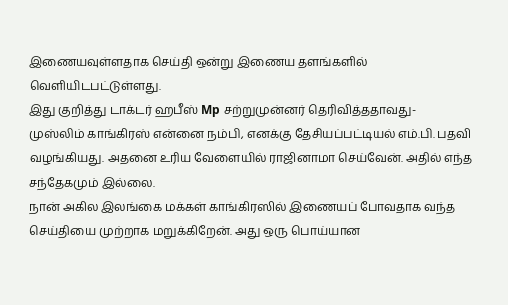இணையவுள்ளதாக செய்தி ஒன்று இணைய தளங்களில் வெளியிடபட்டுள்ளது.
இது குறித்து டாக்டர் ஹபீஸ் Mp சற்றுமுன்னர் தெரிவித்ததாவது-
முஸ்லிம் காங்கிரஸ் என்னை நம்பி, எனக்கு தேசியப்பட்டியல் எம்.பி. பதவி வழங்கியது. அதனை உரிய வேளையில் ராஜினாமா செய்வேன். அதில் எந்த சந்தேகமும் இல்லை.
நான் அகில இலங்கை மக்கள் காங்கிரஸில் இணையப் போவதாக வந்த செய்தியை முற்றாக மறுக்கிறேன். அது ஒரு பொய்யான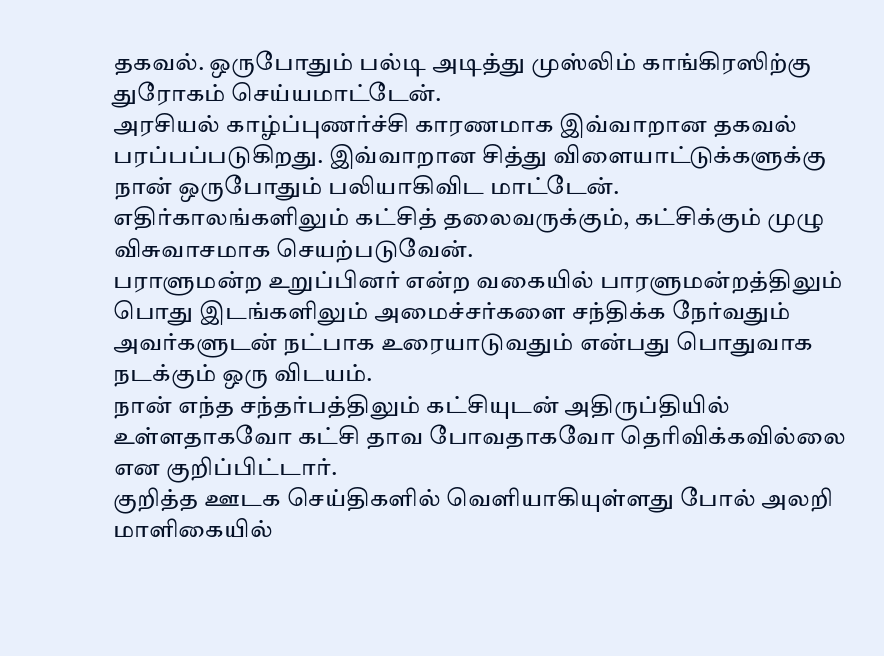தகவல். ஒருபோதும் பல்டி அடித்து முஸ்லிம் காங்கிரஸிற்கு துரோகம் செய்யமாட்டேன்.
அரசியல் காழ்ப்புணர்ச்சி காரணமாக இவ்வாறான தகவல் பரப்பப்படுகிறது. இவ்வாறான சித்து விளையாட்டுக்களுக்கு நான் ஒருபோதும் பலியாகிவிட மாட்டேன்.
எதிர்காலங்களிலும் கட்சித் தலைவருக்கும், கட்சிக்கும் முழு விசுவாசமாக செயற்படுவேன்.
பராளுமன்ற உறுப்பினர் என்ற வகையில் பாரளுமன்றத்திலும் பொது இடங்களிலும் அமைச்சர்களை சந்திக்க நேர்வதும் அவர்களுடன் நட்பாக உரையாடுவதும் என்பது பொதுவாக நடக்கும் ஒரு விடயம்.
நான் எந்த சந்தர்பத்திலும் கட்சியுடன் அதிருப்தியில் உள்ளதாகவோ கட்சி தாவ போவதாகவோ தெரிவிக்கவில்லை என குறிப்பிட்டார்.
குறித்த ஊடக செய்திகளில் வெளியாகியுள்ளது போல் அலறி மாளிகையில்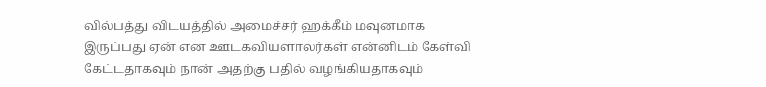வில்பத்து விடயத்தில் அமைச்சர் ஹக்கீம் மவுனமாக இருப்பது ஏன் என ஊடகவியளாலர்கள் என்னிடம் கேள்வி கேட்டதாகவும் நான் அதற்கு பதில் வழங்கியதாகவும்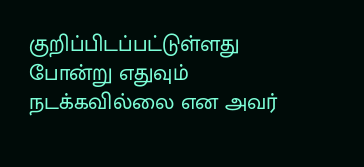குறிப்பிடப்பட்டுள்ளது போன்று எதுவும் நடக்கவில்லை என அவர்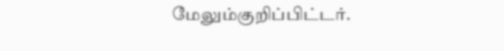மேலும்குறிப்பிட்டர்.